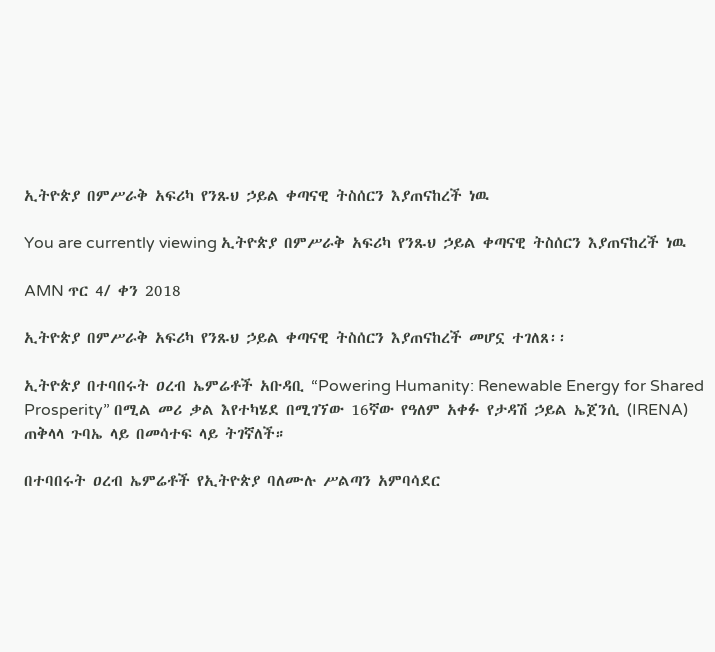ኢትዮጵያ በምሥራቅ አፍሪካ የንጹህ ኃይል ቀጣናዊ ትስሰርን እያጠናከረች ነዉ

You are currently viewing ኢትዮጵያ በምሥራቅ አፍሪካ የንጹህ ኃይል ቀጣናዊ ትስሰርን እያጠናከረች ነዉ

AMN ጥር 4/ ቀን 2018

ኢትዮጵያ በምሥራቅ አፍሪካ የንጹህ ኃይል ቀጣናዊ ትስሰርን እያጠናከረች መሆኗ ተገለጸ፡፡

ኢትዮጵያ በተባበሩት ዐረብ ኤምሬቶች አቡዳቢ “Powering Humanity: Renewable Energy for Shared Prosperity” በሚል መሪ ቃል እየተካሄደ በሚገኘው 16ኛው የዓለም አቀፉ የታዳሽ ኃይል ኤጀንሲ (IRENA) ጠቅላላ ጉባኤ ላይ በመሳተፍ ላይ ትገኛለች።

በተባበሩት ዐረብ ኤምሬቶች የኢትዮጵያ ባለሙሉ ሥልጣን አምባሳደር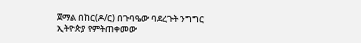ጀማል በከር(ዶ/ር) በጉባዔው ባደረጉት ንግግር ኢትዮጵያ የምትጠቀመው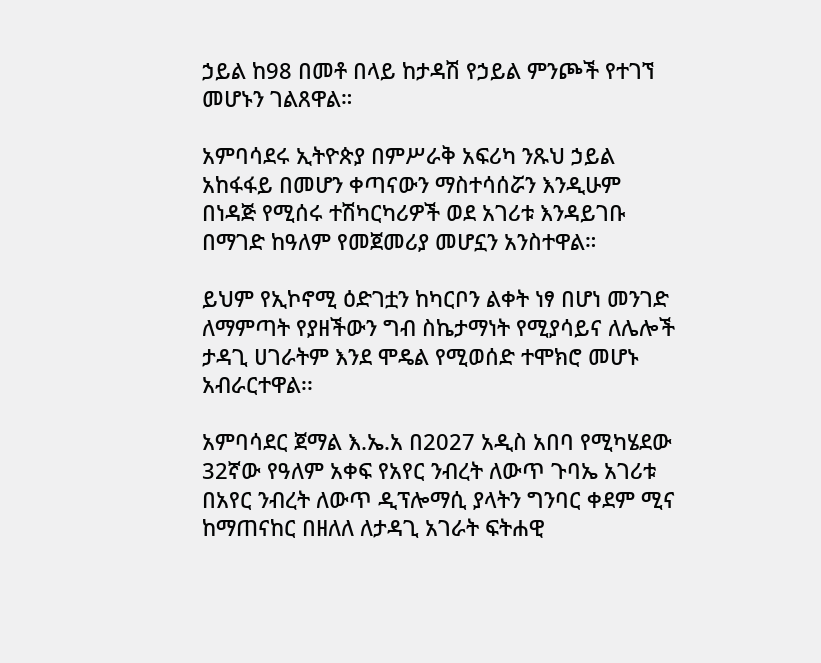ኃይል ከ98 በመቶ በላይ ከታዳሽ የኃይል ምንጮች የተገኘ መሆኑን ገልጸዋል።

አምባሳደሩ ኢትዮጵያ በምሥራቅ አፍሪካ ንጹህ ኃይል አከፋፋይ በመሆን ቀጣናውን ማስተሳሰሯን እንዲሁም በነዳጅ የሚሰሩ ተሽካርካሪዎች ወደ አገሪቱ እንዳይገቡ በማገድ ከዓለም የመጀመሪያ መሆኗን አንስተዋል።

ይህም የኢኮኖሚ ዕድገቷን ከካርቦን ልቀት ነፃ በሆነ መንገድ ለማምጣት የያዘችውን ግብ ስኬታማነት የሚያሳይና ለሌሎች ታዳጊ ሀገራትም እንደ ሞዴል የሚወሰድ ተሞክሮ መሆኑ አብራርተዋል፡፡

አምባሳደር ጀማል እ.ኤ.አ በ2027 አዲስ አበባ የሚካሄደው 32ኛው የዓለም አቀፍ የአየር ንብረት ለውጥ ጉባኤ አገሪቱ በአየር ንብረት ለውጥ ዲፕሎማሲ ያላትን ግንባር ቀደም ሚና ከማጠናከር በዘለለ ለታዳጊ አገራት ፍትሐዊ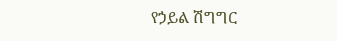የኃይል ሽግግር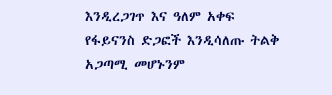እንዲረጋገጥ እና ዓለም አቀፍ የፋይናንስ ድጋፎች እንዲሳለጡ ትልቅ አጋጣሚ መሆኑንም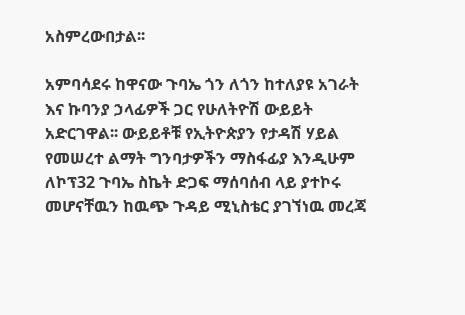አስምረውበታል፡፡

አምባሳደሩ ከዋናው ጉባኤ ጎን ለጎን ከተለያዩ አገራት እና ኩባንያ ኃላፊዎች ጋር የሁለትዮሽ ውይይት አድርገዋል፡፡ ውይይቶቹ የኢትዮጵያን የታዳሽ ሃይል የመሠረተ ልማት ግንባታዎችን ማስፋፊያ እንዲሁም ለኮፕ32 ጉባኤ ስኬት ድጋፍ ማሰባሰብ ላይ ያተኮሩ መሆናቸዉን ከዉጭ ጉዳይ ሚኒስቴር ያገኘነዉ መረጃ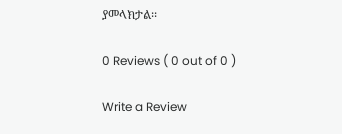ያመላክታል፡፡

0 Reviews ( 0 out of 0 )

Write a Review